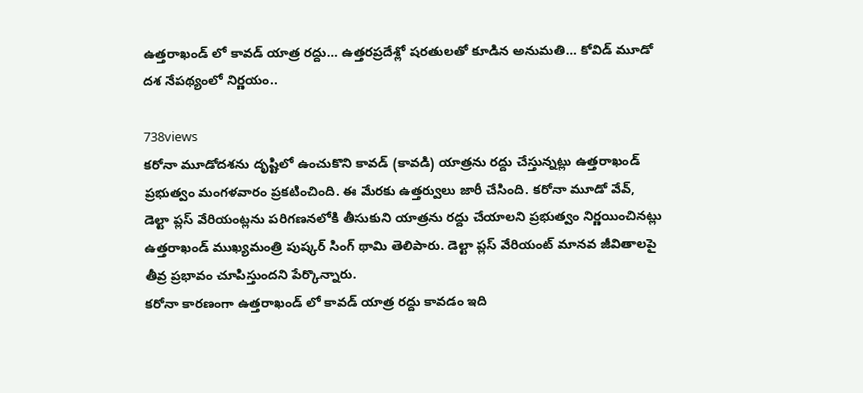ఉత్తరాఖండ్ లో కావడ్ యాత్ర రద్దు… ఉత్తరప్రదేశ్లో షరతులతో కూడిన అనుమతి… కోవిడ్ మూడో దశ నేపథ్యంలో నిర్ణయం..

738views
కరోనా మూడోదశను దృష్టిలో ఉంచుకొని కావడ్ (కావడి) యాత్రను రద్దు చేస్తున్నట్లు ఉత్తరాఖండ్ ప్రభుత్వం మంగళవారం ప్రకటించింది. ఈ మేరకు ఉత్తర్వులు జారీ చేసింది. కరోనా మూడో వేవ్, డెల్టా ప్లస్ వేరియంట్లను పరిగణనలోకి తీసుకుని యాత్రను రద్దు చేయాలని ప్రభుత్వం నిర్ణయించినట్లు ఉత్తరాఖండ్ ముఖ్యమంత్రి పుష్కర్ సింగ్ థామి తెలిపారు. డెల్టా ప్లస్ వేరియంట్ మానవ జీవితాలపై తీవ్ర ప్రభావం చూపిస్తుందని పేర్కొన్నారు.
కరోనా కారణంగా ఉత్తరాఖండ్ లో కావడ్ యాత్ర రద్దు కావడం ఇది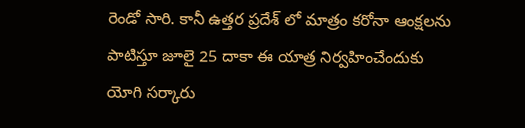రెండో సారి. కానీ ఉత్తర ప్రదేశ్ లో మాత్రం కరోనా ఆంక్షలను పాటిస్తూ జూలై 25 దాకా ఈ యాత్ర నిర్వహించేందుకు యోగి సర్కారు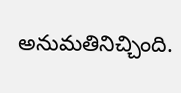అనుమతినిచ్చింది.